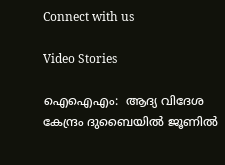Connect with us

Video Stories

ഐഐഎം:  ആദ്യ വിദേശ കേന്ദ്രം ദുബൈയില്‍ ജൂണില്‍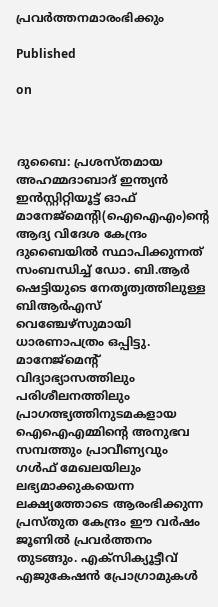പ്രവര്‍ത്തനമാരംഭിക്കും

Published

on



ദുബൈ: പ്രശസ്തമായ അഹമ്മദാബാദ് ഇന്ത്യന്‍ ഇന്‍സ്റ്റിറ്റിയൂട്ട് ഓഫ് മാനേജ്‌മെന്റി(ഐഐഎം)ന്റെ ആദ്യ വിദേശ കേന്ദ്രം ദുബൈയില്‍ സ്ഥാപിക്കുന്നത് സംബന്ധിച്ച് ഡോ. ബി.ആര്‍ ഷെട്ടിയുടെ നേതൃത്വത്തിലുള്ള ബിആര്‍എസ് വെഞ്ചേഴ്‌സുമായി ധാരണാപത്രം ഒപ്പിട്ടു. മാനേജ്‌മെന്റ് വിദ്യാഭ്യാസത്തിലും പരിശീലനത്തിലും പ്രാഗത്ഭ്യത്തിനുടമകളായ ഐഐഎമ്മിന്റെ അനുഭവ സമ്പത്തും പ്രാവീണ്യവും ഗള്‍ഫ് മേഖലയിലും ലഭ്യമാക്കുകയെന്ന ലക്ഷ്യത്തോടെ ആരംഭിക്കുന്ന പ്രസ്തുത കേന്ദ്രം ഈ വര്‍ഷം ജൂണില്‍ പ്രവര്‍ത്തനം തുടങ്ങും. എക്‌സിക്യൂട്ടീവ് എജുകേഷന്‍ പ്രോഗ്രാമുകള്‍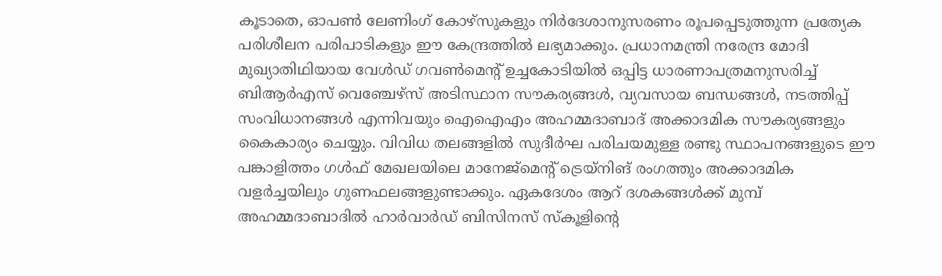കൂടാതെ, ഓപണ്‍ ലേണിംഗ് കോഴ്‌സുകളും നിര്‍ദേശാനുസരണം രൂപപ്പെടുത്തുന്ന പ്രത്യേക പരിശീലന പരിപാടികളും ഈ കേന്ദ്രത്തില്‍ ലഭ്യമാക്കും. പ്രധാനമന്ത്രി നരേന്ദ്ര മോദി മുഖ്യാതിഥിയായ വേള്‍ഡ് ഗവണ്‍മെന്റ് ഉച്ചകോടിയില്‍ ഒപ്പിട്ട ധാരണാപത്രമനുസരിച്ച് ബിആര്‍എസ് വെഞ്ചേഴ്‌സ് അടിസ്ഥാന സൗകര്യങ്ങള്‍, വ്യവസായ ബന്ധങ്ങള്‍, നടത്തിപ്പ് സംവിധാനങ്ങള്‍ എന്നിവയും ഐഐഎം അഹമ്മദാബാദ് അക്കാദമിക സൗകര്യങ്ങളും കൈകാര്യം ചെയ്യും. വിവിധ തലങ്ങളില്‍ സുദീര്‍ഘ പരിചയമുള്ള രണ്ടു സ്ഥാപനങ്ങളുടെ ഈ പങ്കാളിത്തം ഗള്‍ഫ് മേഖലയിലെ മാനേജ്‌മെന്റ് ട്രെയ്‌നിങ് രംഗത്തും അക്കാദമിക വളര്‍ച്ചയിലും ഗുണഫലങ്ങളുണ്ടാക്കും. ഏകദേശം ആറ് ദശകങ്ങള്‍ക്ക് മുമ്പ് അഹമ്മദാബാദില്‍ ഹാര്‍വാര്‍ഡ് ബിസിനസ് സ്‌കൂളിന്റെ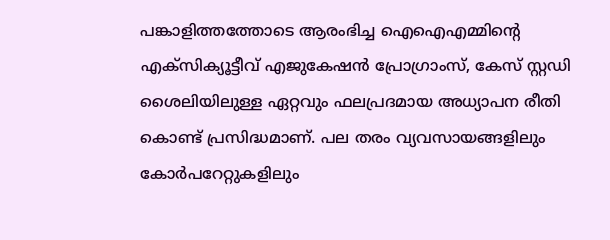പങ്കാളിത്തത്തോടെ ആരംഭിച്ച ഐഐഎമ്മിന്റെ എക്‌സിക്യൂട്ടീവ് എജുകേഷന്‍ പ്രോഗ്രാംസ്, കേസ് സ്റ്റഡി ശൈലിയിലുള്ള ഏറ്റവും ഫലപ്രദമായ അധ്യാപന രീതി കൊണ്ട് പ്രസിദ്ധമാണ്. പല തരം വ്യവസായങ്ങളിലും കോര്‍പറേറ്റുകളിലും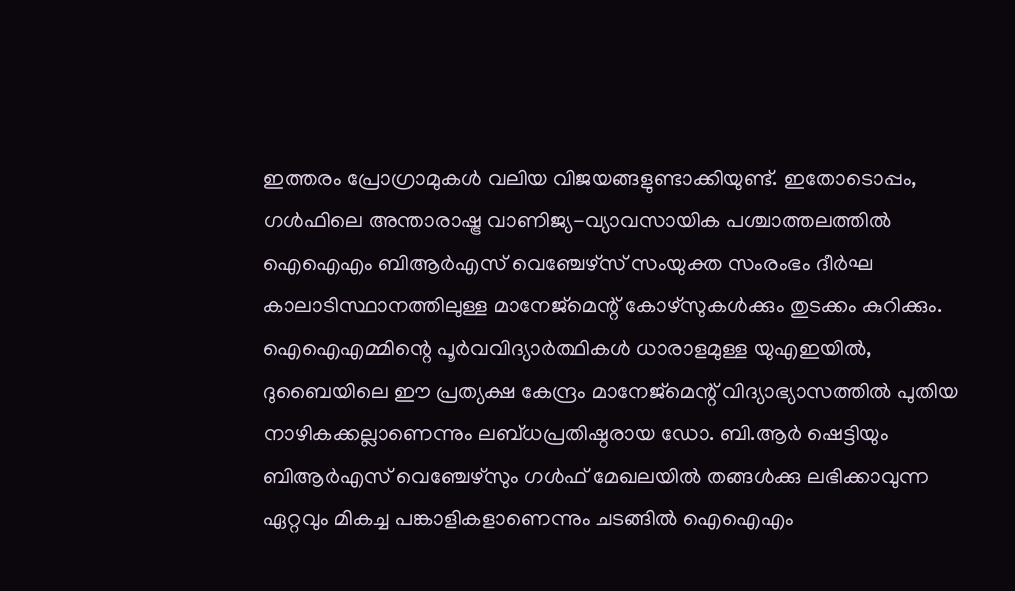ഇത്തരം പ്രോഗ്രാമുകള്‍ വലിയ വിജയങ്ങളുണ്ടാക്കിയുണ്ട്. ഇതോടൊപ്പം, ഗള്‍ഫിലെ അന്താരാഷ്ട്ര വാണിജ്യ-വ്യാവസായിക പശ്ചാത്തലത്തില്‍ ഐഐഎം ബിആര്‍എസ് വെഞ്ചേഴ്‌സ് സംയുക്ത സംരംഭം ദീര്‍ഘ കാലാടിസ്ഥാനത്തിലുള്ള മാനേജ്‌മെന്റ് കോഴ്‌സുകള്‍ക്കും തുടക്കം കുറിക്കും.
ഐഐഎമ്മിന്റെ പൂര്‍വവിദ്യാര്‍ത്ഥികള്‍ ധാരാളമുള്ള യുഎഇയില്‍, ദുബൈയിലെ ഈ പ്രത്യക്ഷ കേന്ദ്രം മാനേജ്‌മെന്റ് വിദ്യാഭ്യാസത്തില്‍ പുതിയ നാഴികക്കല്ലാണെന്നും ലബ്ധപ്രതിഷ്ഠരായ ഡോ. ബി.ആര്‍ ഷെട്ടിയും ബിആര്‍എസ് വെഞ്ചേഴ്‌സും ഗള്‍ഫ് മേഖലയില്‍ തങ്ങള്‍ക്കു ലഭിക്കാവുന്ന ഏറ്റവും മികച്ച പങ്കാളികളാണെന്നും ചടങ്ങില്‍ ഐഐഎം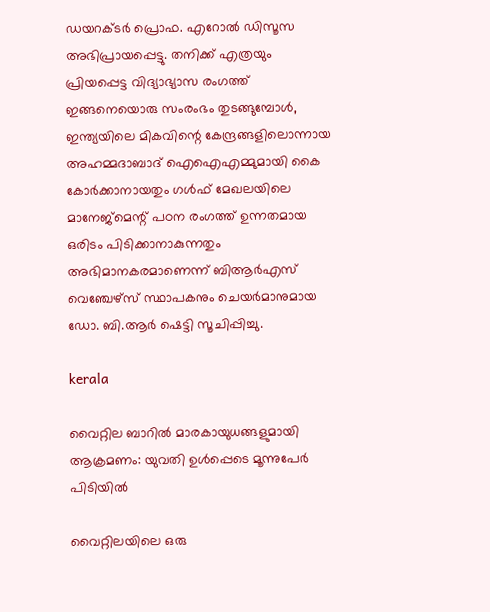ഡയറക്ടര്‍ പ്രൊഫ. എറോല്‍ ഡിസൂസ അഭിപ്രായപ്പെട്ടു. തനിക്ക് എത്രയും പ്രിയപ്പെട്ട വിദ്യാഭ്യാസ രംഗത്ത് ഇങ്ങനെയൊരു സംരംഭം തുടങ്ങുമ്പോള്‍, ഇന്ത്യയിലെ മികവിന്റെ കേന്ദ്രങ്ങളിലൊന്നായ അഹമ്മദാബാദ് ഐഐഎമ്മുമായി കൈ കോര്‍ക്കാനായതും ഗള്‍ഫ് മേഖലയിലെ മാനേജ്‌മെന്റ് പഠന രംഗത്ത് ഉന്നതമായ ഒരിടം പിടിക്കാനാകുന്നതും അഭിമാനകരമാണെന്ന് ബിആര്‍എസ് വെഞ്ചേഴ്‌സ് സ്ഥാപകനും ചെയര്‍മാനുമായ ഡോ. ബി.ആര്‍ ഷെട്ടി സൂചിപ്പിച്ചു.

kerala

വൈറ്റില ബാറില്‍ മാരകായുധങ്ങളുമായി ആക്രമണം: യുവതി ഉള്‍പ്പെടെ മൂന്നുപേര്‍ പിടിയില്‍

വൈറ്റിലയിലെ ഒരു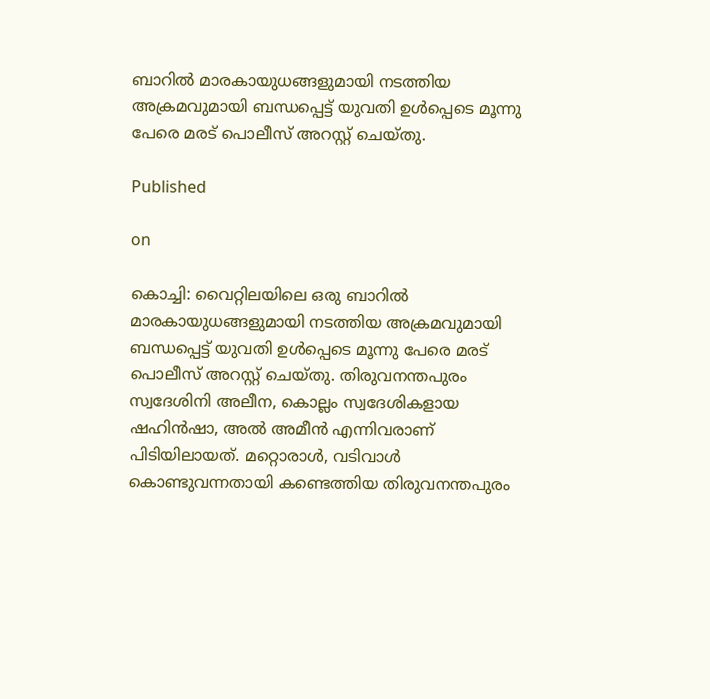ബാറില്‍ മാരകായുധങ്ങളുമായി നടത്തിയ അക്രമവുമായി ബന്ധപ്പെട്ട് യുവതി ഉള്‍പ്പെടെ മൂന്നു പേരെ മരട് പൊലീസ് അറസ്റ്റ് ചെയ്തു.

Published

on

കൊച്ചി: വൈറ്റിലയിലെ ഒരു ബാറില്‍ മാരകായുധങ്ങളുമായി നടത്തിയ അക്രമവുമായി ബന്ധപ്പെട്ട് യുവതി ഉള്‍പ്പെടെ മൂന്നു പേരെ മരട് പൊലീസ് അറസ്റ്റ് ചെയ്തു. തിരുവനന്തപുരം സ്വദേശിനി അലീന, കൊല്ലം സ്വദേശികളായ ഷഹിന്‍ഷാ, അല്‍ അമീന്‍ എന്നിവരാണ് പിടിയിലായത്. മറ്റൊരാള്‍, വടിവാള്‍ കൊണ്ടുവന്നതായി കണ്ടെത്തിയ തിരുവനന്തപുരം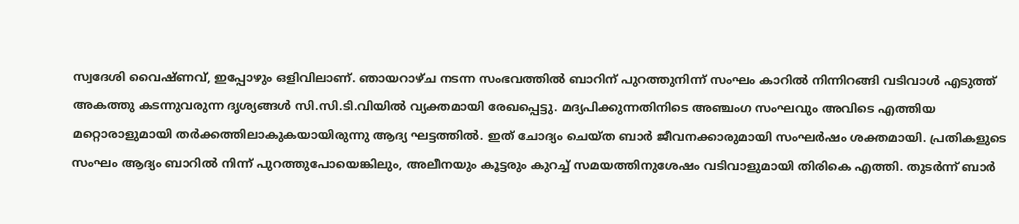സ്വദേശി വൈഷ്ണവ്, ഇപ്പോഴും ഒളിവിലാണ്. ഞായറാഴ്ച നടന്ന സംഭവത്തില്‍ ബാറിന് പുറത്തുനിന്ന് സംഘം കാറില്‍ നിന്നിറങ്ങി വടിവാള്‍ എടുത്ത് അകത്തു കടന്നുവരുന്ന ദൃശ്യങ്ങള്‍ സി.സി.ടി.വിയില്‍ വ്യക്തമായി രേഖപ്പെട്ടു. മദ്യപിക്കുന്നതിനിടെ അഞ്ചംഗ സംഘവും അവിടെ എത്തിയ മറ്റൊരാളുമായി തര്‍ക്കത്തിലാകുകയായിരുന്നു ആദ്യ ഘട്ടത്തില്‍. ഇത് ചോദ്യം ചെയ്ത ബാര്‍ ജീവനക്കാരുമായി സംഘര്‍ഷം ശക്തമായി. പ്രതികളുടെ സംഘം ആദ്യം ബാറില്‍ നിന്ന് പുറത്തുപോയെങ്കിലും, അലീനയും കൂട്ടരും കുറച്ച് സമയത്തിനുശേഷം വടിവാളുമായി തിരികെ എത്തി. തുടര്‍ന്ന് ബാര്‍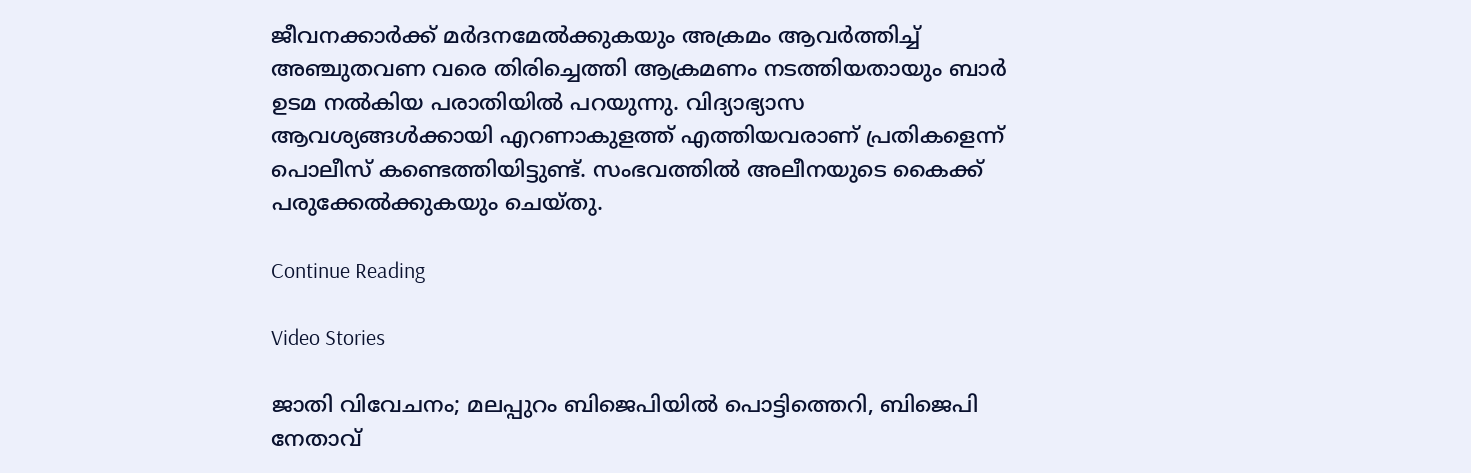ജീവനക്കാര്‍ക്ക് മര്‍ദനമേല്‍ക്കുകയും അക്രമം ആവര്‍ത്തിച്ച് അഞ്ചുതവണ വരെ തിരിച്ചെത്തി ആക്രമണം നടത്തിയതായും ബാര്‍ ഉടമ നല്‍കിയ പരാതിയില്‍ പറയുന്നു. വിദ്യാഭ്യാസ ആവശ്യങ്ങള്‍ക്കായി എറണാകുളത്ത് എത്തിയവരാണ് പ്രതികളെന്ന് പൊലീസ് കണ്ടെത്തിയിട്ടുണ്ട്. സംഭവത്തില്‍ അലീനയുടെ കൈക്ക് പരുക്കേല്‍ക്കുകയും ചെയ്തു.

Continue Reading

Video Stories

ജാതി വിവേചനം; മലപ്പുറം ബിജെപിയില്‍ പൊട്ടിത്തെറി, ബിജെപി നേതാവ്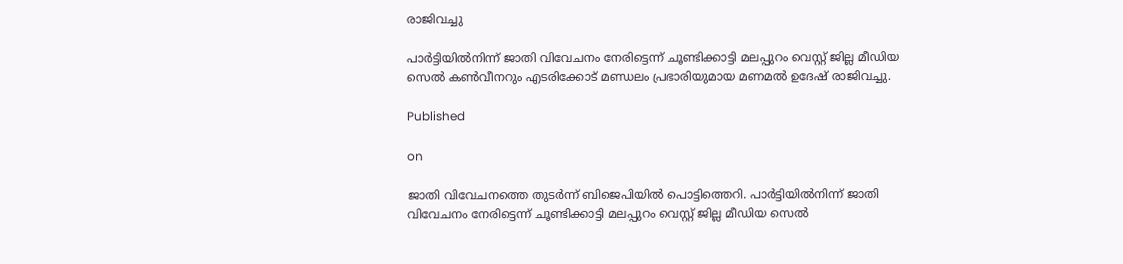രാജിവച്ചു

പാര്‍ട്ടിയില്‍നിന്ന് ജാതി വിവേചനം നേരിട്ടെന്ന് ചൂണ്ടിക്കാട്ടി മലപ്പുറം വെസ്റ്റ് ജില്ല മീഡിയ സെല്‍ കണ്‍വീനറും എടരിക്കോട് മണ്ഡലം പ്രഭാരിയുമായ മണമല്‍ ഉദേഷ് രാജിവച്ചു.

Published

on

ജാതി വിവേചനത്തെ തുടര്‍ന്ന് ബിജെപിയില്‍ പൊട്ടിത്തെറി. പാര്‍ട്ടിയില്‍നിന്ന് ജാതി വിവേചനം നേരിട്ടെന്ന് ചൂണ്ടിക്കാട്ടി മലപ്പുറം വെസ്റ്റ് ജില്ല മീഡിയ സെല്‍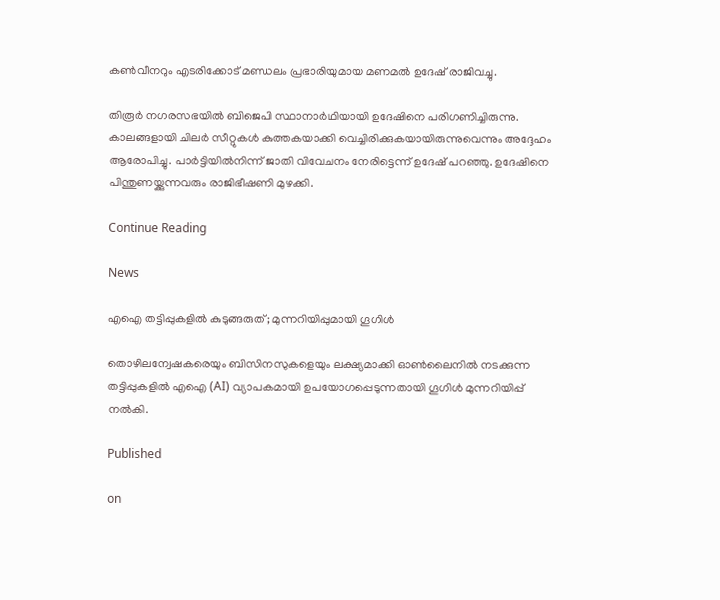കണ്‍വീനറും എടരിക്കോട് മണ്ഡലം പ്രഭാരിയുമായ മണമല്‍ ഉദേഷ് രാജിവച്ചു.

തിരൂര്‍ നഗരസഭയില്‍ ബിജെപി സ്ഥാനാര്‍ഥിയായി ഉദേഷിനെ പരിഗണിച്ചിരുന്നു. കാലങ്ങളായി ചിലര്‍ സീറ്റുകള്‍ കുത്തകയാക്കി വെച്ചിരിക്കുകയായിരുന്നുവെന്നും അദ്ദേഹം ആരോപിച്ചു. പാര്‍ട്ടിയില്‍നിന്ന് ജാതി വിവേചനം നേരിട്ടെന്ന് ഉദേഷ് പറഞ്ഞു. ഉദേഷിനെ പിന്തുണയ്ക്കുന്നവരും രാജിഭീഷണി മുഴക്കി.

Continue Reading

News

എഐ തട്ടിപ്പുകളില്‍ കുടുങ്ങരുത്; മുന്നറിയിപ്പുമായി ഗൂഗിള്‍

തൊഴിലന്വേഷകരെയും ബിസിനസുകളെയും ലക്ഷ്യമാക്കി ഓണ്‍ലൈനില്‍ നടക്കുന്ന തട്ടിപ്പുകളില്‍ എഐ (AI) വ്യാപകമായി ഉപയോഗപ്പെടുന്നതായി ഗൂഗിള്‍ മുന്നറിയിപ്പ് നല്‍കി.

Published

on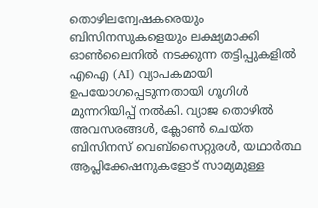തൊഴിലന്വേഷകരെയും ബിസിനസുകളെയും ലക്ഷ്യമാക്കി ഓണ്‍ലൈനില്‍ നടക്കുന്ന തട്ടിപ്പുകളില്‍ എഐ (AI) വ്യാപകമായി ഉപയോഗപ്പെടുന്നതായി ഗൂഗിള്‍ മുന്നറിയിപ്പ് നല്‍കി. വ്യാജ തൊഴില്‍ അവസരങ്ങള്‍, ക്ലോണ്‍ ചെയ്ത ബിസിനസ് വെബ്‌സൈറ്റുരള്‍, യഥാര്‍ത്ഥ ആപ്ലിക്കേഷനുകളോട് സാമ്യമുള്ള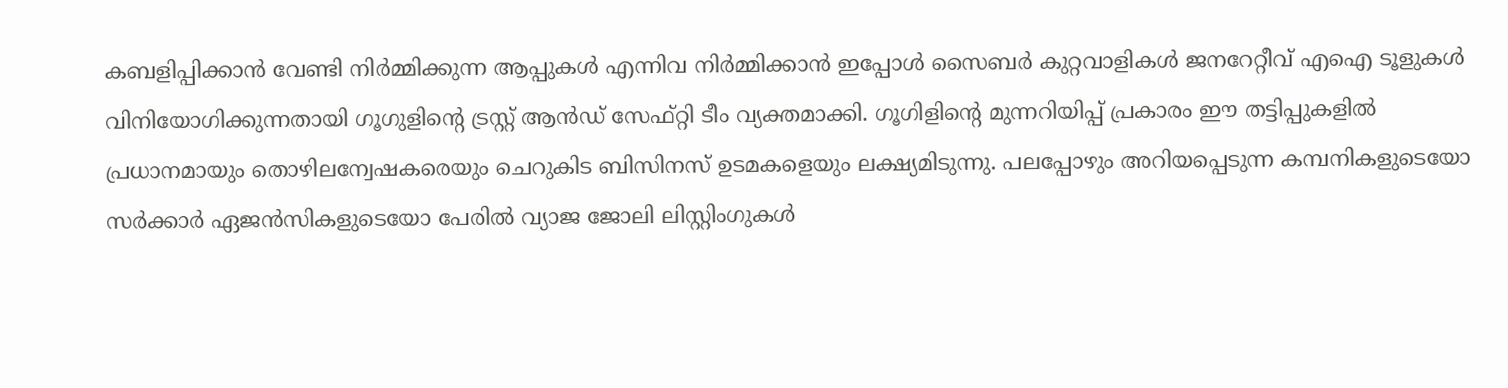കബളിപ്പിക്കാന്‍ വേണ്ടി നിര്‍മ്മിക്കുന്ന ആപ്പുകള്‍ എന്നിവ നിര്‍മ്മിക്കാന്‍ ഇപ്പോള്‍ സൈബര്‍ കുറ്റവാളികള്‍ ജനറേറ്റീവ് എഐ ടൂളുകള്‍ വിനിയോഗിക്കുന്നതായി ഗൂഗുളിന്റെ ട്രസ്റ്റ് ആന്‍ഡ് സേഫ്റ്റി ടീം വ്യക്തമാക്കി. ഗൂഗിളിന്റെ മുന്നറിയിപ്പ് പ്രകാരം ഈ തട്ടിപ്പുകളില്‍ പ്രധാനമായും തൊഴിലന്വേഷകരെയും ചെറുകിട ബിസിനസ് ഉടമകളെയും ലക്ഷ്യമിടുന്നു. പലപ്പോഴും അറിയപ്പെടുന്ന കമ്പനികളുടെയോ സര്‍ക്കാര്‍ ഏജന്‍സികളുടെയോ പേരില്‍ വ്യാജ ജോലി ലിസ്റ്റിംഗുകള്‍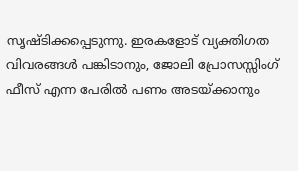സൃഷ്ടിക്കപ്പെടുന്നു. ഇരകളോട് വ്യക്തിഗത വിവരങ്ങള്‍ പങ്കിടാനും, ജോലി പ്രോസസ്സിംഗ് ഫീസ് എന്ന പേരില്‍ പണം അടയ്ക്കാനും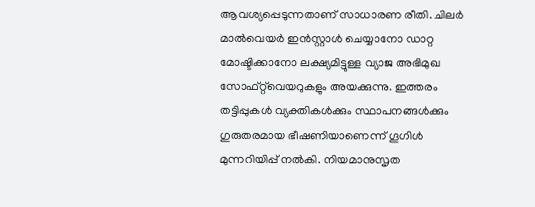ആവശ്യപ്പെടുന്നതാണ് സാധാരണ രീതി. ചിലര്‍ മാല്‍വെയര്‍ ഇന്‍സ്റ്റാള്‍ ചെയ്യാനോ ഡാറ്റ മോഷ്ടിക്കാനോ ലക്ഷ്യമിട്ടുള്ള വ്യാജ അഭിമുഖ സോഫ്റ്റ്‌വെയറുകളും അയക്കുന്നു. ഇത്തരം തട്ടിപ്പുകള്‍ വ്യക്തികള്‍ക്കും സ്ഥാപനങ്ങള്‍ക്കും ഗുരുതരമായ ഭീഷണിയാണെന്ന് ഗൂഗിള്‍ മുന്നറിയിപ്പ് നല്‍കി. നിയമാനുസൃത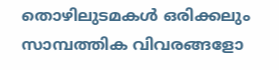തൊഴിലുടമകള്‍ ഒരിക്കലും സാമ്പത്തിക വിവരങ്ങളോ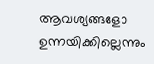ആവശ്യങ്ങളോ ഉന്നയിക്കില്ലെന്നും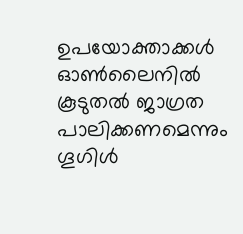ഉപയോക്താക്കള്‍ ഓണ്‍ലൈനില്‍ കൂടുതല്‍ ജാഗ്രത പാലിക്കണമെന്നും ഗൂഗിള്‍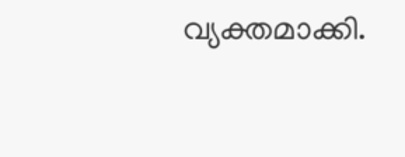വ്യക്തമാക്കി.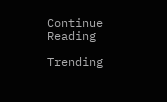Continue Reading

Trending